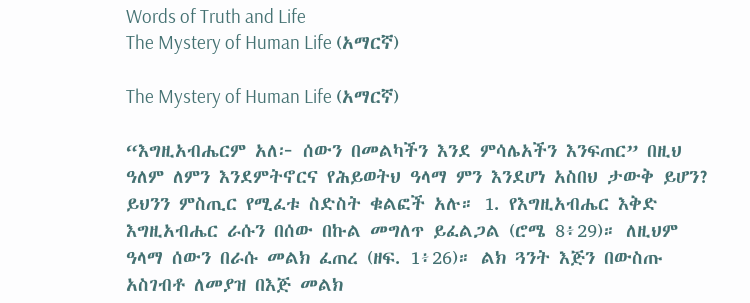Words of Truth and Life
The Mystery of Human Life (አማርኛ)

The Mystery of Human Life (አማርኛ)

“እግዚአብሔርም አለ፦ ሰውን በመልካችን እንደ ምሳሌአችን እንፍጠር” በዚህ ዓለም ለምን እንደምትኖርና የሕይወትህ ዓላማ ምን እንደሆነ አስበህ ታውቅ ይሆን? ይህንን ምስጢር የሚፈቱ ስድስት ቁልፎች አሉ። 1. የእግዚአብሔር እቅድ እግዚአብሔር ራሱን በሰው በኩል መግለጥ ይፈልጋል (ሮሜ 8፥29)። ለዚህም ዓላማ ሰውን በራሱ መልክ ፈጠረ (ዘፍ. 1፥26)። ልክ ጓንት እጅን በውስጡ አስገብቶ ለመያዝ በእጅ መልክ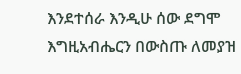እንደተሰራ እንዲሁ ሰው ደግሞ እግዚአብሔርን በውስጡ ለመያዝ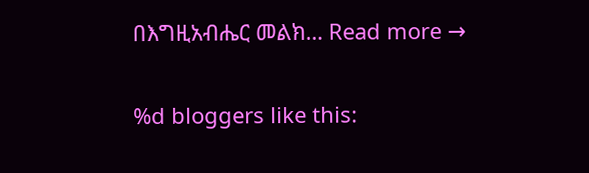በእግዚአብሔር መልክ… Read more →

%d bloggers like this: